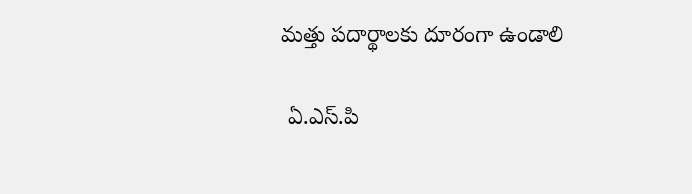మత్తు పదార్థాలకు దూరంగా ఉండాలి

 ఏ.ఎస్.పి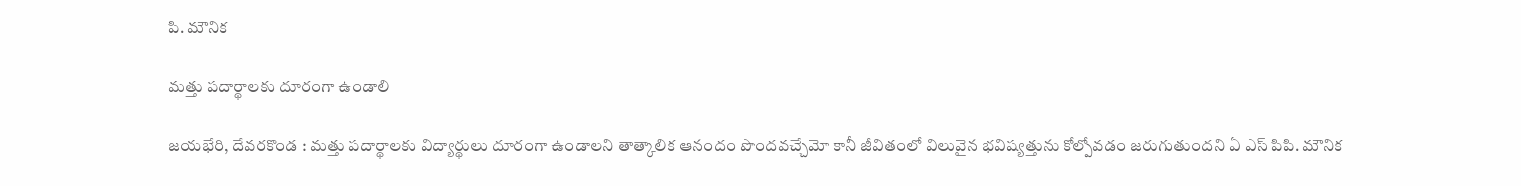పి. మౌనిక

మత్తు పదార్థాలకు దూరంగా ఉండాలి

జయభేరి, దేవరకొండ : మత్తు పదార్థాలకు విద్యార్థులు దూరంగా ఉండాలని తాత్కాలిక ఆనందం పొందవచ్చేమో కానీ జీవితంలో విలువైన భవిష్యత్తును కోల్పోవడం జరుగుతుందని ఏ ఎస్ పిపి. మౌనిక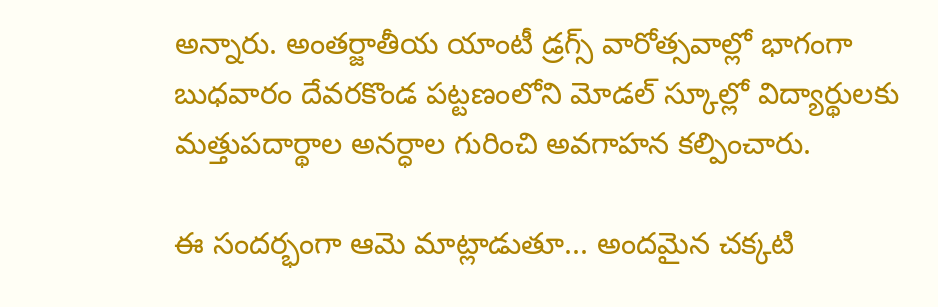అన్నారు. అంతర్జాతీయ యాంటీ డ్రగ్స్ వారోత్సవాల్లో భాగంగా బుధవారం దేవరకొండ పట్టణంలోని మోడల్ స్కూల్లో విద్యార్థులకు మత్తుపదార్థాల అనర్ధాల గురించి అవగాహన కల్పించారు.

ఈ సందర్భంగా ఆమె మాట్లాడుతూ... అందమైన చక్కటి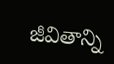జీవితాన్ని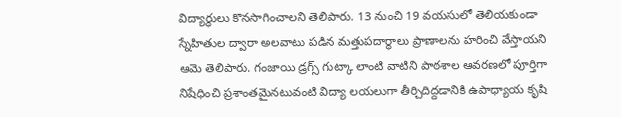విద్యార్థులు కొనసాగించాలని తెలిపారు. 13 నుంచి 19 వయసులో తెలియకుండా స్నేహితుల ద్వారా అలవాటు పడిన మత్తుపదార్థాలు ప్రాణాలను హరించి వేస్తాయని ఆమె తెలిపారు. గంజాయి డ్రగ్స్ గుట్కా లాంటి వాటిని పాఠశాల ఆవరణలో పూర్తిగా నిషేధించి ప్రశాంతమైనటువంటి విద్యా లయలుగా తీర్చిదిద్దడానికి ఉపాధ్యాయ కృషి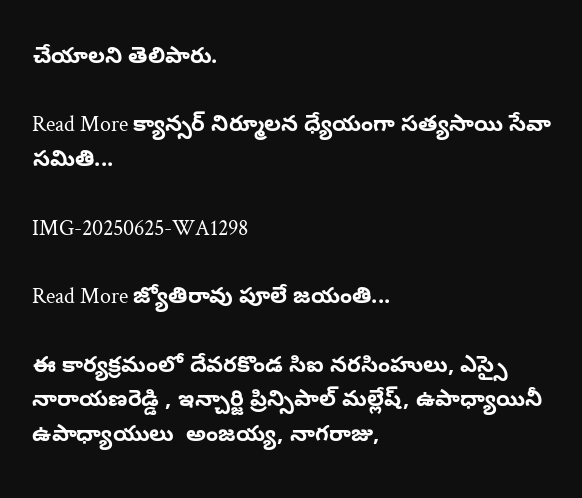చేయాలని తెలిపారు.

Read More క్యాన్సర్ నిర్మూలన ధ్యేయంగా సత్యసాయి సేవా సమితి...

IMG-20250625-WA1298

Read More జ్యోతిరావు పూలే జయంతి...

ఈ కార్యక్రమంలో దేవరకొండ సిఐ నరసింహులు, ఎస్సై నారాయణరెడ్డి , ఇన్చార్జి ప్రిన్సిపాల్ మల్లేష్, ఉపాధ్యాయినీ ఉపాధ్యాయులు  అంజయ్య, నాగరాజు,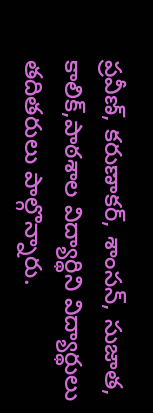ప్రవీణ్, కరుణాకర్, శాంసన్, సుజాత, కాలిక్,పాఠశాల విద్యార్థిని విద్యార్థులు తదితరులు పాల్గొన్నారు.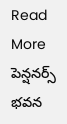Read More పెన్షనర్స్ భవన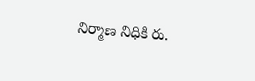నిర్మాణ నిధికి రు.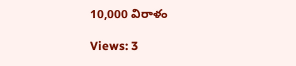10,000 విరాళం

Views: 3